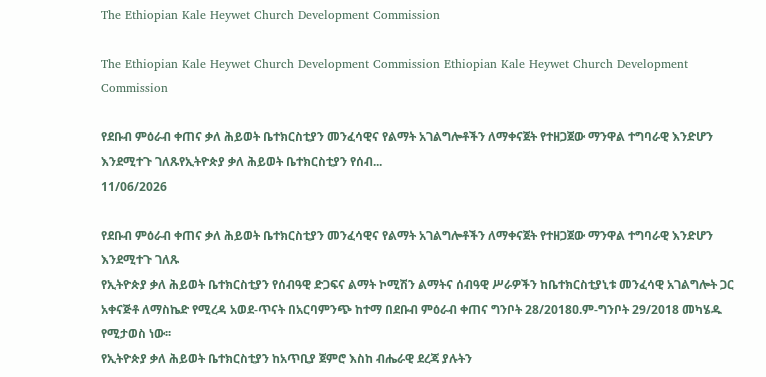The Ethiopian Kale Heywet Church Development Commission

The Ethiopian Kale Heywet Church Development Commission Ethiopian Kale Heywet Church Development Commission

የደቡብ ምዕራብ ቀጠና ቃለ ሕይወት ቤተክርስቲያን መንፈሳዊና የልማት አገልግሎቶችን ለማቀናጀት የተዘጋጀው ማንዋል ተግባራዊ እንድሆን እንደሚተጉ ገለጹየኢትዮጵያ ቃለ ሕይወት ቤተክርስቲያን የሰብ...
11/06/2026

የደቡብ ምዕራብ ቀጠና ቃለ ሕይወት ቤተክርስቲያን መንፈሳዊና የልማት አገልግሎቶችን ለማቀናጀት የተዘጋጀው ማንዋል ተግባራዊ እንድሆን እንደሚተጉ ገለጹ
የኢትዮጵያ ቃለ ሕይወት ቤተክርስቲያን የሰብዓዊ ድጋፍና ልማት ኮሚሽን ልማትና ሰብዓዊ ሥራዎችን ከቤተክርስቲያኒቱ መንፈሳዊ አገልግሎት ጋር አቀናጅቶ ለማስኬድ የሚረዳ አወደ-ጥናት በአርባምንጭ ከተማ በደቡብ ምዕራብ ቀጠና ግንቦት 28/2018ዐ.ም-ግንቦት 29/2018 መካሄዱ የሚታወስ ነው፡፡
የኢትዮጵያ ቃለ ሕይወት ቤተክርስቲያን ከአጥቢያ ጀምሮ እስከ ብሔራዊ ደረጃ ያሉትን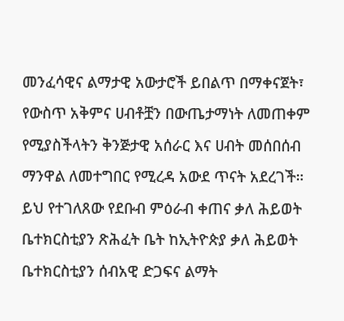መንፈሳዊና ልማታዊ አውታሮች ይበልጥ በማቀናጀት፣ የውስጥ አቅምና ሀብቶቿን በውጤታማነት ለመጠቀም የሚያስችላትን ቅንጅታዊ አሰራር እና ሀብት መሰበሰብ ማንዋል ለመተግበር የሚረዳ አውደ ጥናት አደረገች። ይህ የተገለጸው የደቡብ ምዕራብ ቀጠና ቃለ ሕይወት ቤተክርስቲያን ጽሕፈት ቤት ከኢትዮጵያ ቃለ ሕይወት ቤተክርስቲያን ሰብአዊ ድጋፍና ልማት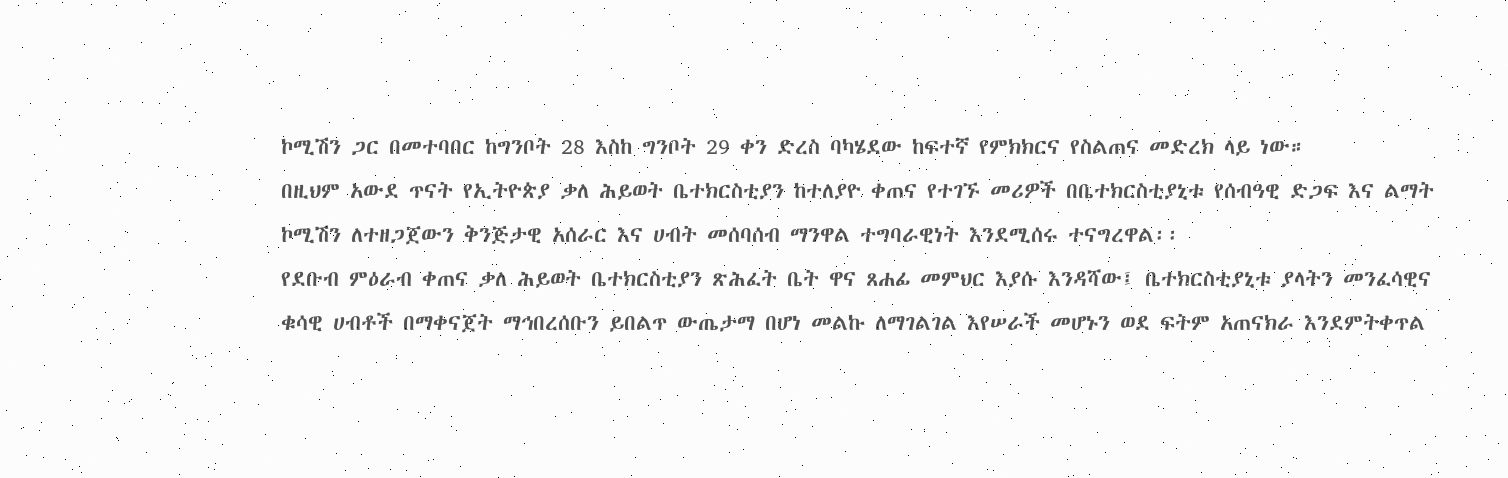ኮሚሽን ጋር በመተባበር ከግንቦት 28 እስከ ግንቦት 29 ቀን ድረስ ባካሄደው ከፍተኛ የምክክርና የስልጠና መድረክ ላይ ነው።
በዚህም አውደ ጥናት የኢትዮጵያ ቃለ ሕይወት ቤተክርስቲያን ከተለያዮ ቀጠና የተገኙ መሪዎች በቤተክርስቲያኒቱ የሰብዓዊ ድጋፍ እና ልማት ኮሚሽን ለተዘጋጀውን ቅንጅታዊ አሰራር እና ሀብት መሰባሰብ ማንዋል ተግባራዊነት እንደሚሰሩ ተናግረዋል፡፡
የደቡብ ምዕራብ ቀጠና ቃለ ሕይወት ቤተክርስቲያን ጽሕፈት ቤት ዋና ጸሐፊ መምህር እያሱ እንዳሻው፤ ቤተክርስቲያኒቱ ያላትን መንፈሳዊና ቁሳዊ ሀብቶች በማቀናጀት ማኅበረሰቡን ይበልጥ ውጤታማ በሆነ መልኩ ለማገልገል እየሠራች መሆኑን ወደ ፍትም አጠናክራ እንደምትቀጥል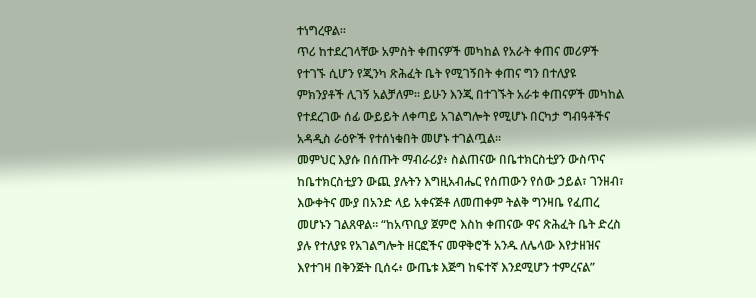ተነግረዋል።
ጥሪ ከተደረገላቸው አምስት ቀጠናዎች መካከል የአራት ቀጠና መሪዎች የተገኙ ሲሆን የጂንካ ጽሕፈት ቤት የሚገኝበት ቀጠና ግን በተለያዩ ምክንያቶች ሊገኝ አልቻለም። ይሁን እንጂ በተገኙት አራቱ ቀጠናዎች መካከል የተደረገው ሰፊ ውይይት ለቀጣይ አገልግሎት የሚሆኑ በርካታ ግብዓቶችና አዳዲስ ራዕዮች የተሰነቁበት መሆኑ ተገልጧል።
መምህር እያሱ በሰጡት ማብራሪያ፥ ስልጠናው በቤተክርስቲያን ውስጥና ከቤተክርስቲያን ውጪ ያሉትን እግዚአብሔር የሰጠውን የሰው ኃይል፣ ገንዘብ፣ እውቀትና ሙያ በአንድ ላይ አቀናጅቶ ለመጠቀም ትልቅ ግንዛቤ የፈጠረ መሆኑን ገልጸዋል። “ከአጥቢያ ጀምሮ እስከ ቀጠናው ዋና ጽሕፈት ቤት ድረስ ያሉ የተለያዩ የአገልግሎት ዘርፎችና መዋቅሮች አንዱ ለሌላው እየታዘዝና እየተገዛ በቅንጅት ቢሰሩ፥ ውጤቱ እጅግ ከፍተኛ እንደሚሆን ተምረናል”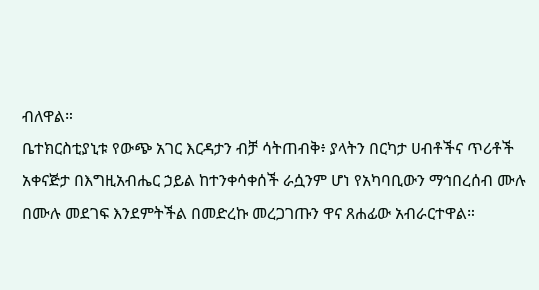ብለዋል።
ቤተክርስቲያኒቱ የውጭ አገር እርዳታን ብቻ ሳትጠብቅ፥ ያላትን በርካታ ሀብቶችና ጥሪቶች አቀናጅታ በእግዚአብሔር ኃይል ከተንቀሳቀሰች ራሷንም ሆነ የአካባቢውን ማኅበረሰብ ሙሉ በሙሉ መደገፍ እንደምትችል በመድረኩ መረጋገጡን ዋና ጸሐፊው አብራርተዋል።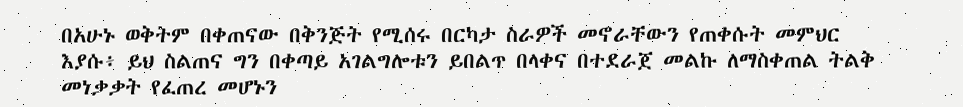በአሁኑ ወቅትም በቀጠናው በቅንጅት የሚሰሩ በርካታ ስራዎች መኖራቸውን የጠቀሱት መምህር እያሱ፥ ይህ ስልጠና ግን በቀጣይ አገልግሎቱን ይበልጥ በላቀና በተደራጀ መልኩ ለማስቀጠል ትልቅ መነቃቃት የፈጠረ መሆኑን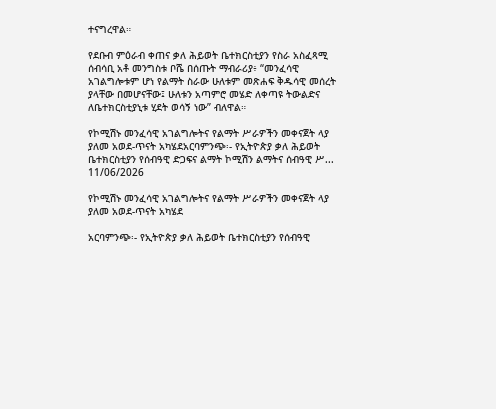ተናግረዋል።

የደቡብ ምዕራብ ቀጠና ቃለ ሕይወት ቤተክርስቲያን የስራ አስፈጻሚ ሰብሳቢ አቶ መንግስቱ ቦሼ በሰጡት ማብራሪያ፥ “መንፈሳዊ አገልግሎቱም ሆነ የልማት ስራው ሁለቱም መጽሐፍ ቅዱሳዊ መሰረት ያላቸው በመሆናቸው፤ ሁለቱን አጣምሮ መሄድ ለቀጣዩ ትውልድና ለቤተክርስቲያኒቱ ሂደት ወሳኝ ነው” ብለዋል።

የኮሚሽኑ መንፈሳዊ አገልግሎትና የልማት ሥራዎችን መቀናጀት ላያ ያለመ አወደ-ጥናት አካሄደአርባምንጭ፡- የኢትዮጵያ ቃለ ሕይወት ቤተክርስቲያን የሰብዓዊ ድጋፍና ልማት ኮሚሽን ልማትና ሰብዓዊ ሥ...
11/06/2026

የኮሚሽኑ መንፈሳዊ አገልግሎትና የልማት ሥራዎችን መቀናጀት ላያ ያለመ አወደ-ጥናት አካሄደ

አርባምንጭ፡- የኢትዮጵያ ቃለ ሕይወት ቤተክርስቲያን የሰብዓዊ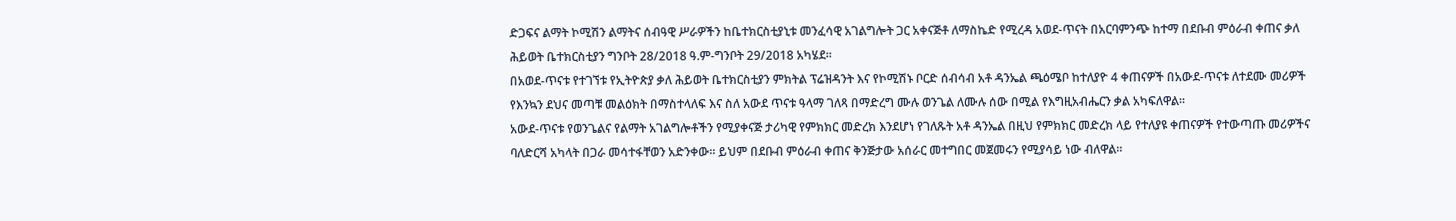ድጋፍና ልማት ኮሚሽን ልማትና ሰብዓዊ ሥራዎችን ከቤተክርስቲያኒቱ መንፈሳዊ አገልግሎት ጋር አቀናጅቶ ለማስኬድ የሚረዳ አወደ-ጥናት በአርባምንጭ ከተማ በደቡብ ምዕራብ ቀጠና ቃለ ሕይወት ቤተክርስቲያን ግንቦት 28/2018 ዓ.ም-ግንቦት 29/2018 አካሄደ፡፡
በአወደ-ጥናቱ የተገኘቱ የኢትዮጵያ ቃለ ሕይወት ቤተክርስቲያን ምክትል ፕሬዝዳንት እና የኮሚሽኑ ቦርድ ሰብሳብ አቶ ዳንኤል ጫዕሜቦ ከተለያዮ 4 ቀጠናዎች በአውደ-ጥናቱ ለተደሙ መሪዎች የእንኳን ደህና መጣቹ መልዕክት በማስተላለፍ እና ስለ አውደ ጥናቱ ዓላማ ገለጻ በማድረግ ሙሉ ወንጌል ለሙሉ ሰው በሚል የእግዚአብሔርን ቃል አካፍለዋል፡፡
አውደ-ጥናቱ የወንጌልና የልማት አገልግሎቶችን የሚያቀናጅ ታሪካዊ የምክክር መድረክ እንደሆነ የገለጹት አቶ ዳንኤል በዚህ የምክክር መድረክ ላይ የተለያዩ ቀጠናዎች የተውጣጡ መሪዎችና ባለድርሻ አካላት በጋራ መሳተፋቸወን አድንቀው። ይህም በደቡብ ምዕራብ ቀጠና ቅንጅታው አሰራር መተግበር መጀመሩን የሚያሳይ ነው ብለዋል፡፡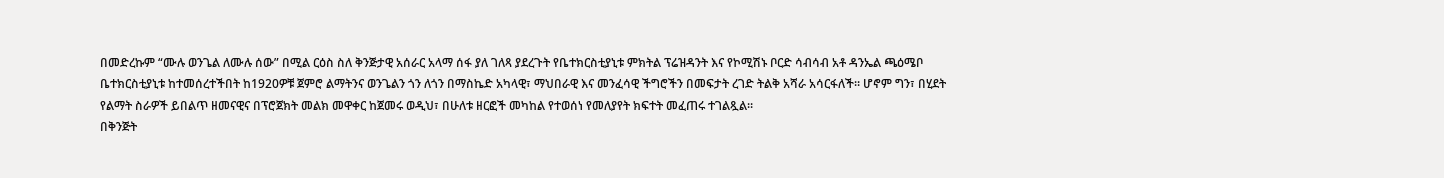በመድረኩም “ሙሉ ወንጌል ለሙሉ ሰው” በሚል ርዕስ ስለ ቅንጅታዊ አሰራር አላማ ሰፋ ያለ ገለጻ ያደረጉት የቤተክርስቲያኒቱ ምክትል ፕሬዝዳንት እና የኮሚሽኑ ቦርድ ሳብሳብ አቶ ዳንኤል ጫዕሜቦ ቤተክርስቲያኒቱ ከተመሰረተችበት ከ1920ዎቹ ጀምሮ ልማትንና ወንጌልን ጎን ለጎን በማስኬድ አካላዊ፣ ማህበራዊ እና መንፈሳዊ ችግሮችን በመፍታት ረገድ ትልቅ አሻራ አሳርፋለች። ሆኖም ግን፣ በሂደት የልማት ስራዎች ይበልጥ ዘመናዊና በፕሮጀክት መልክ መዋቀር ከጀመሩ ወዲህ፣ በሁለቱ ዘርፎች መካከል የተወሰነ የመለያየት ክፍተት መፈጠሩ ተገልጿል።
በቅንጅት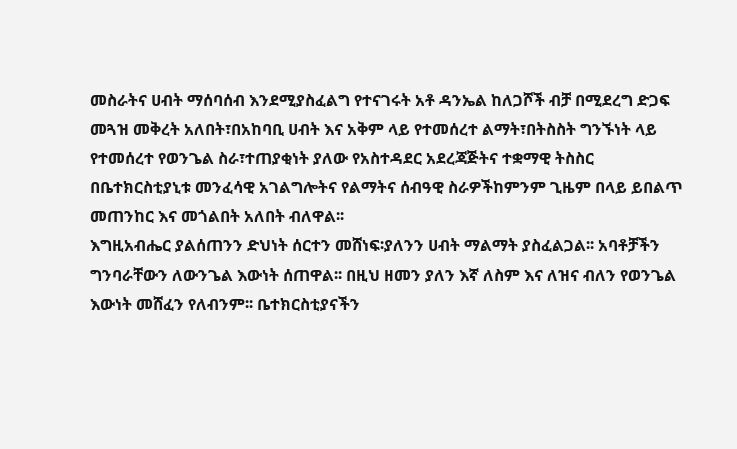መስራትና ሀብት ማሰባሰብ እንደሚያስፈልግ የተናገሩት አቶ ዳንኤል ከለጋሾች ብቻ በሚደረግ ድጋፍ መጓዝ መቅረት አለበት፣በአከባቢ ሀብት እና አቅም ላይ የተመሰረተ ልማት፣በትስስት ግንኙነት ላይ የተመሰረተ የወንጌል ስራ፣ተጠያቂነት ያለው የአስተዳደር አደረጃጅትና ተቋማዊ ትስስር በቤተክርስቲያኒቱ መንፈሳዊ አገልግሎትና የልማትና ሰብዓዊ ስራዎችከምንም ጊዜም በላይ ይበልጥ መጠንከር እና መጎልበት አለበት ብለዋል፡፡
እግዚአብሔር ያልሰጠንን ድህነት ሰርተን መሸነፍ፡ያለንን ሀብት ማልማት ያስፈልጋል፡፡ አባቶቻችን ግንባራቸውን ለውንጌል እውነት ሰጠዋል፡፡ በዚህ ዘመን ያለን እኛ ለስም እና ለዝና ብለን የወንጌል እውነት መሸፈን የለብንም፡፡ ቤተክርስቲያናችን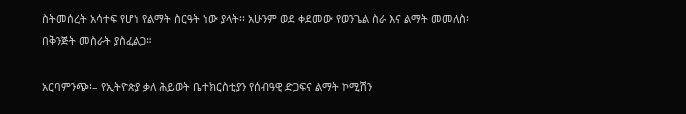ስትመሰረት አሳተፍ የሆነ የልማት ስርዓት ነው ያላት፡፡ አሁንም ወደ ቀደመው የወንጌል ስራ እና ልማት መመለስ፡ በቅንጅት መስራት ያስፈልጋ።

አርባምንጭ፡– የኢትዮጵያ ቃለ ሕይወት ቤተክርስቲያን የሰብዓዊ ድጋፍና ልማት ኮሚሽን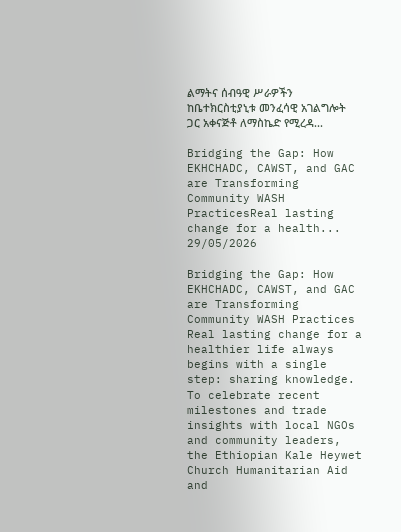ልማትና ሰብዓዊ ሥራዎችን ከቤተክርስቲያኒቱ መንፈሳዊ አገልግሎት ጋር አቀናጅቶ ለማስኬድ የሚረዳ...

Bridging the Gap: How EKHCHADC, CAWST, and GAC are Transforming Community WASH PracticesReal lasting change for a health...
29/05/2026

Bridging the Gap: How EKHCHADC, CAWST, and GAC are Transforming Community WASH Practices
Real lasting change for a healthier life always begins with a single step: sharing knowledge.
To celebrate recent milestones and trade insights with local NGOs and community leaders, the Ethiopian Kale Heywet Church Humanitarian Aid and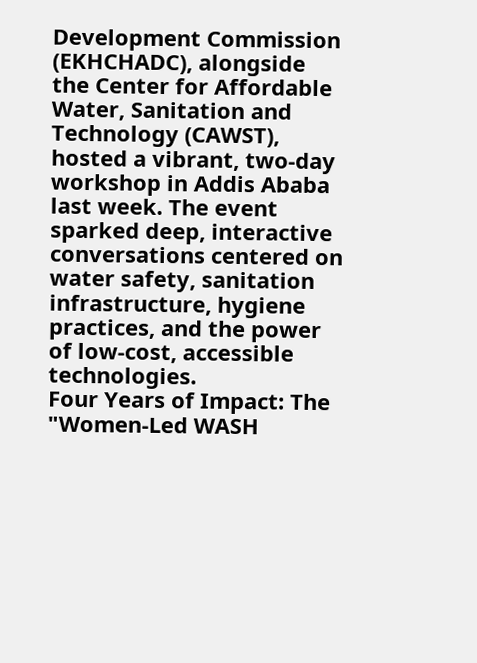Development Commission (EKHCHADC), alongside the Center for Affordable Water, Sanitation and Technology (CAWST), hosted a vibrant, two-day workshop in Addis Ababa last week. The event sparked deep, interactive conversations centered on water safety, sanitation infrastructure, hygiene practices, and the power of low-cost, accessible technologies.
Four Years of Impact: The "Women-Led WASH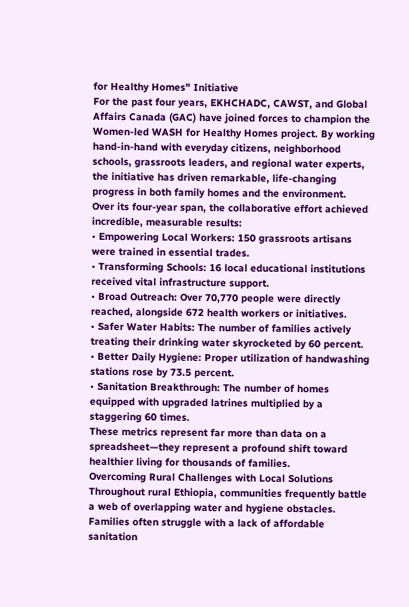for Healthy Homes" Initiative
For the past four years, EKHCHADC, CAWST, and Global Affairs Canada (GAC) have joined forces to champion the Women-led WASH for Healthy Homes project. By working hand-in-hand with everyday citizens, neighborhood schools, grassroots leaders, and regional water experts, the initiative has driven remarkable, life-changing progress in both family homes and the environment.
Over its four-year span, the collaborative effort achieved incredible, measurable results:
• Empowering Local Workers: 150 grassroots artisans were trained in essential trades.
• Transforming Schools: 16 local educational institutions received vital infrastructure support.
• Broad Outreach: Over 70,770 people were directly reached, alongside 672 health workers or initiatives.
• Safer Water Habits: The number of families actively treating their drinking water skyrocketed by 60 percent.
• Better Daily Hygiene: Proper utilization of handwashing stations rose by 73.5 percent.
• Sanitation Breakthrough: The number of homes equipped with upgraded latrines multiplied by a staggering 60 times.
These metrics represent far more than data on a spreadsheet—they represent a profound shift toward healthier living for thousands of families.
Overcoming Rural Challenges with Local Solutions
Throughout rural Ethiopia, communities frequently battle a web of overlapping water and hygiene obstacles. Families often struggle with a lack of affordable sanitation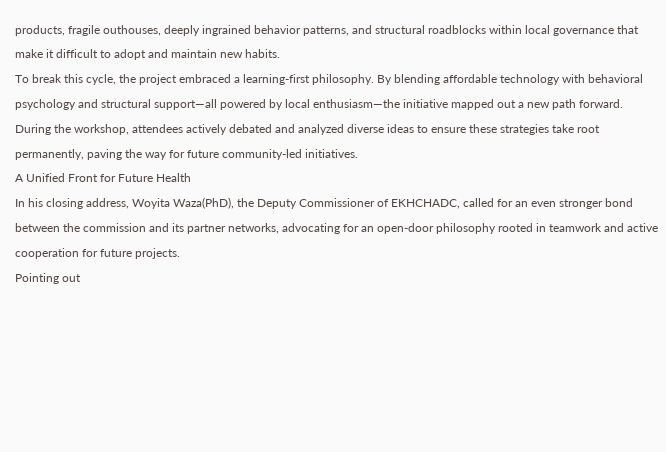products, fragile outhouses, deeply ingrained behavior patterns, and structural roadblocks within local governance that make it difficult to adopt and maintain new habits.
To break this cycle, the project embraced a learning-first philosophy. By blending affordable technology with behavioral psychology and structural support—all powered by local enthusiasm—the initiative mapped out a new path forward. During the workshop, attendees actively debated and analyzed diverse ideas to ensure these strategies take root permanently, paving the way for future community-led initiatives.
A Unified Front for Future Health
In his closing address, Woyita Waza(PhD), the Deputy Commissioner of EKHCHADC, called for an even stronger bond between the commission and its partner networks, advocating for an open-door philosophy rooted in teamwork and active cooperation for future projects.
Pointing out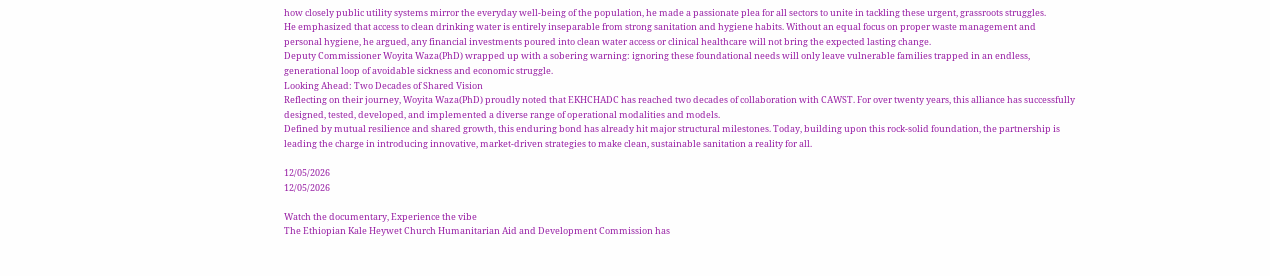how closely public utility systems mirror the everyday well-being of the population, he made a passionate plea for all sectors to unite in tackling these urgent, grassroots struggles.
He emphasized that access to clean drinking water is entirely inseparable from strong sanitation and hygiene habits. Without an equal focus on proper waste management and personal hygiene, he argued, any financial investments poured into clean water access or clinical healthcare will not bring the expected lasting change.
Deputy Commissioner Woyita Waza(PhD) wrapped up with a sobering warning: ignoring these foundational needs will only leave vulnerable families trapped in an endless, generational loop of avoidable sickness and economic struggle.
Looking Ahead: Two Decades of Shared Vision
Reflecting on their journey, Woyita Waza(PhD) proudly noted that EKHCHADC has reached two decades of collaboration with CAWST. For over twenty years, this alliance has successfully designed, tested, developed, and implemented a diverse range of operational modalities and models.
Defined by mutual resilience and shared growth, this enduring bond has already hit major structural milestones. Today, building upon this rock-solid foundation, the partnership is leading the charge in introducing innovative, market-driven strategies to make clean, sustainable sanitation a reality for all.

12/05/2026
12/05/2026

Watch the documentary, Experience the vibe
The Ethiopian Kale Heywet Church Humanitarian Aid and Development Commission has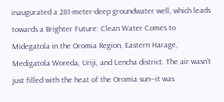inaugurated a 281-meter-deep groundwater well, which leads towards a Brighter Future: Clean Water Comes to Midegatola in the Oromia Region, Eastern Harage, Medigatola Woreda, Uriji, and Lencha district. The air wasn’t just filled with the heat of the Oromia sun—it was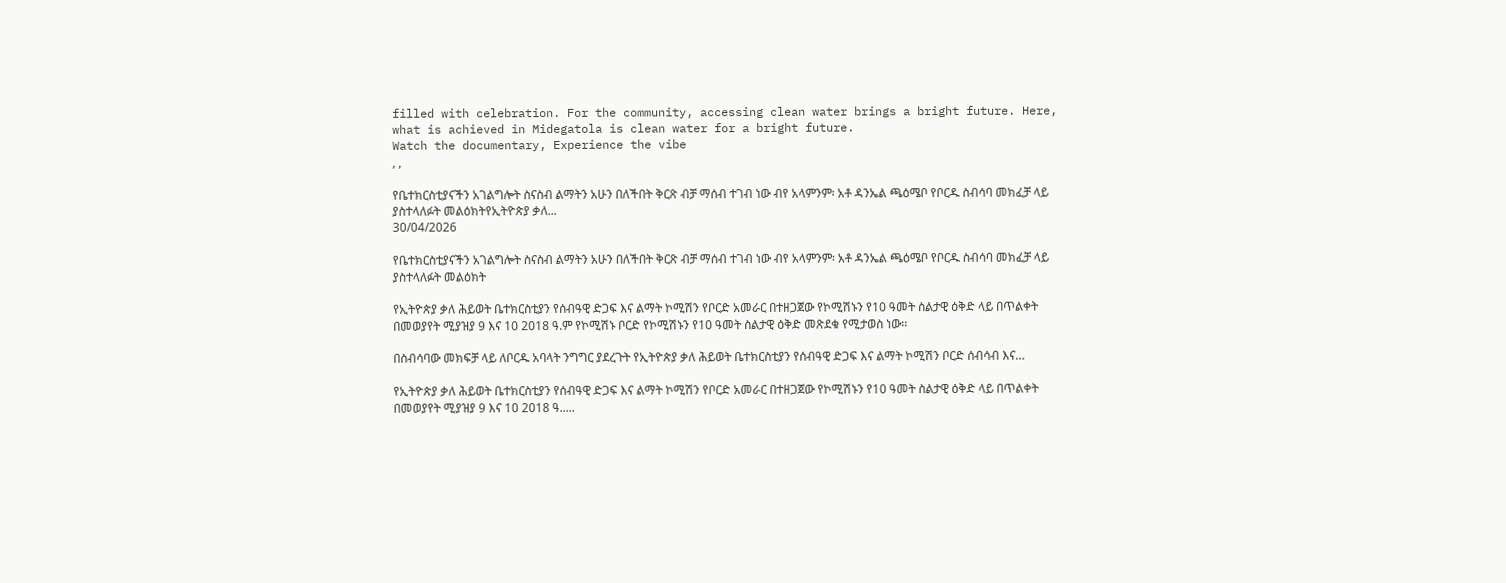filled with celebration. For the community, accessing clean water brings a bright future. Here, what is achieved in Midegatola is clean water for a bright future.
Watch the documentary, Experience the vibe
, ,

የቤተክርስቲያናችን አገልግሎት ስናስብ ልማትን አሁን በለችበት ቅርጽ ብቻ ማሰብ ተገብ ነው ብየ አላምንም፡ አቶ ዳንኤል ጫዕሜቦ የቦርዱ ስብሳባ መክፈቻ ላይ ያስተላለፉት መልዕክትየኢትዮጵያ ቃለ...
30/04/2026

የቤተክርስቲያናችን አገልግሎት ስናስብ ልማትን አሁን በለችበት ቅርጽ ብቻ ማሰብ ተገብ ነው ብየ አላምንም፡ አቶ ዳንኤል ጫዕሜቦ የቦርዱ ስብሳባ መክፈቻ ላይ ያስተላለፉት መልዕክት

የኢትዮጵያ ቃለ ሕይወት ቤተክርስቲያን የሰብዓዊ ድጋፍ እና ልማት ኮሚሽን የቦርድ አመራር በተዘጋጀው የኮሚሽኑን የ10 ዓመት ስልታዊ ዕቅድ ላይ በጥልቀት በመወያየት ሚያዝያ 9 እና 10 2018 ዓ.ም የኮሚሽኑ ቦርድ የኮሚሽኑን የ10 ዓመት ስልታዊ ዕቅድ መጽደቁ የሚታወስ ነው፡፡

በስብሳባው መክፍቻ ላይ ለቦርዱ አባላት ንግግር ያደረጉት የኢትዮጵያ ቃለ ሕይወት ቤተክርስቲያን የሰብዓዊ ድጋፍ እና ልማት ኮሚሽን ቦርድ ሰብሳብ እና…

የኢትዮጵያ ቃለ ሕይወት ቤተክርስቲያን የሰብዓዊ ድጋፍ እና ልማት ኮሚሽን የቦርድ አመራር በተዘጋጀው የኮሚሽኑን የ10 ዓመት ስልታዊ ዕቅድ ላይ በጥልቀት በመወያየት ሚያዝያ 9 እና 10 2018 ዓ.....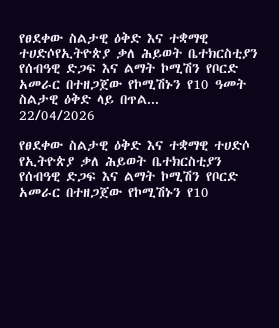የፀደቀው ስልታዊ ዕቅድ እና ተቋማዊ ተሀድሶየኢትዮጵያ ቃለ ሕይወት ቤተክርስቲያን የሰብዓዊ ድጋፍ እና ልማት ኮሚሽን የቦርድ አመራር በተዘጋጀው የኮሚሽኑን የ10 ዓመት ስልታዊ ዕቅድ ላይ በጥል...
22/04/2026

የፀደቀው ስልታዊ ዕቅድ እና ተቋማዊ ተሀድሶ
የኢትዮጵያ ቃለ ሕይወት ቤተክርስቲያን የሰብዓዊ ድጋፍ እና ልማት ኮሚሽን የቦርድ አመራር በተዘጋጀው የኮሚሽኑን የ10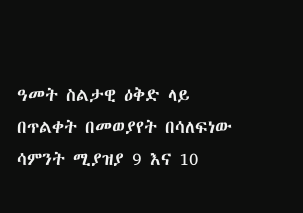ዓመት ስልታዊ ዕቅድ ላይ በጥልቀት በመወያየት በሳለፍነው ሳምንት ሚያዝያ 9 እና 10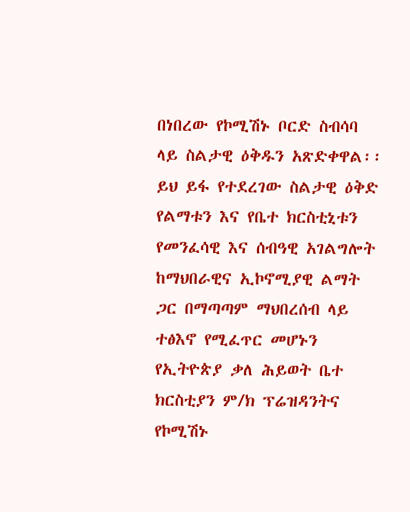በነበረው የኮሚሽኑ ቦርድ ስብሳባ ላይ ስልታዊ ዕቅዱን አጽድቀዋል፡፡
ይህ ይፋ የተደረገው ስልታዊ ዕቅድ የልማቱን እና የቤተ ክርስቲኒቱን የመንፈሳዊ እና ሰብዓዊ አገልግሎት ከማህበራዊና ኢኮኖሚያዊ ልማት ጋር በማጣጣም ማህበረሰብ ላይ ተፅእኖ የሚፈጥር መሆኑን የኢትዮጵያ ቃለ ሕይወት ቤተ ክርስቲያን ም/ክ ፕሬዝዳንትና የኮሚሽኑ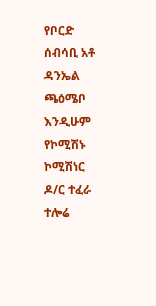የቦርድ ሰብሳቢ አቶ ዳንኤል ጫዕሜቦ እንዲሁም የኮሚሽኑ ኮሚሽነር ዶ/ር ተፈራ ተሎሬ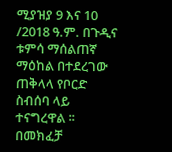ሚያዝያ 9 እና 10 /2018 ዓ.ም. በጉዲና ቱምሳ ማሰልጠኛ ማዕከል በተደረገው ጠቅላላ የቦርድ ስብሰባ ላይ ተናግረዋል ፡፡
በመክፈቻ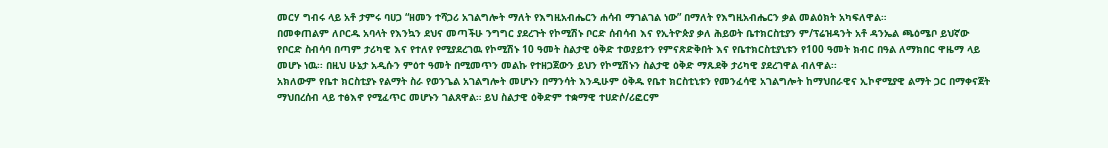መርሃ ግብሩ ላይ አቶ ታምሩ ባሀጋ “ዘመን ተሻጋሪ አገልግሎት ማለት የእግዚአብሔርን ሐሳብ ማገልገል ነው” በማለት የእግዚአብሔርን ቃል መልዕክት አካፍለዋል።
በመቀጠልም ለቦርዱ አባላት የእንኳን ደህና መጣችሁ ንግግር ያደረጉት የኮሚሽኑ ቦርድ ሰብሳብ እና የኢትዮጵያ ቃለ ሕይወት ቤተክርስቲያን ም/ፕሬዝዳንት አቶ ዳንኤል ጫዕሜቦ ይህኛው የቦርድ ስብሳባ በጣም ታሪካዊ እና የተለየ የሚያደረገዉ የኮሚሽኑ 10 ዓመት ስልታዊ ዕቅድ ተወያይተን የምናጽድቅበት እና የቤተክርስቲያኒቱን የ100 ዓመት ክብር በዓል ለማክበር ዋዜማ ላይ መሆኑ ነዉ፡፡ በዚህ ሁኔታ አዲሱን ምዕተ ዓመት በሚመጥን መልኩ የተዘጋጀውን ይህን የኮሚሽኑን ስልታዊ ዕቅድ ማጹደቅ ታሪካዊ ያደረገዋል ብለዋል፡፡
አክለውም የቤተ ክርስቲያኑ የልማት ስራ የወንጌል አገልግሎት መሆኑን በማንሳት እንዲሁም ዕቅዱ የቤተ ክርስቲኒቱን የመንፈሳዊ አገልግሎት ከማህበራዊና ኢኮኖሚያዊ ልማት ጋር በማቀናጀት ማህበረሰብ ላይ ተፅእኖ የሚፈጥር መሆኑን ገልጸዋል። ይህ ስልታዊ ዕቅድም ተቋማዊ ተሀድሶ/ሪፎርም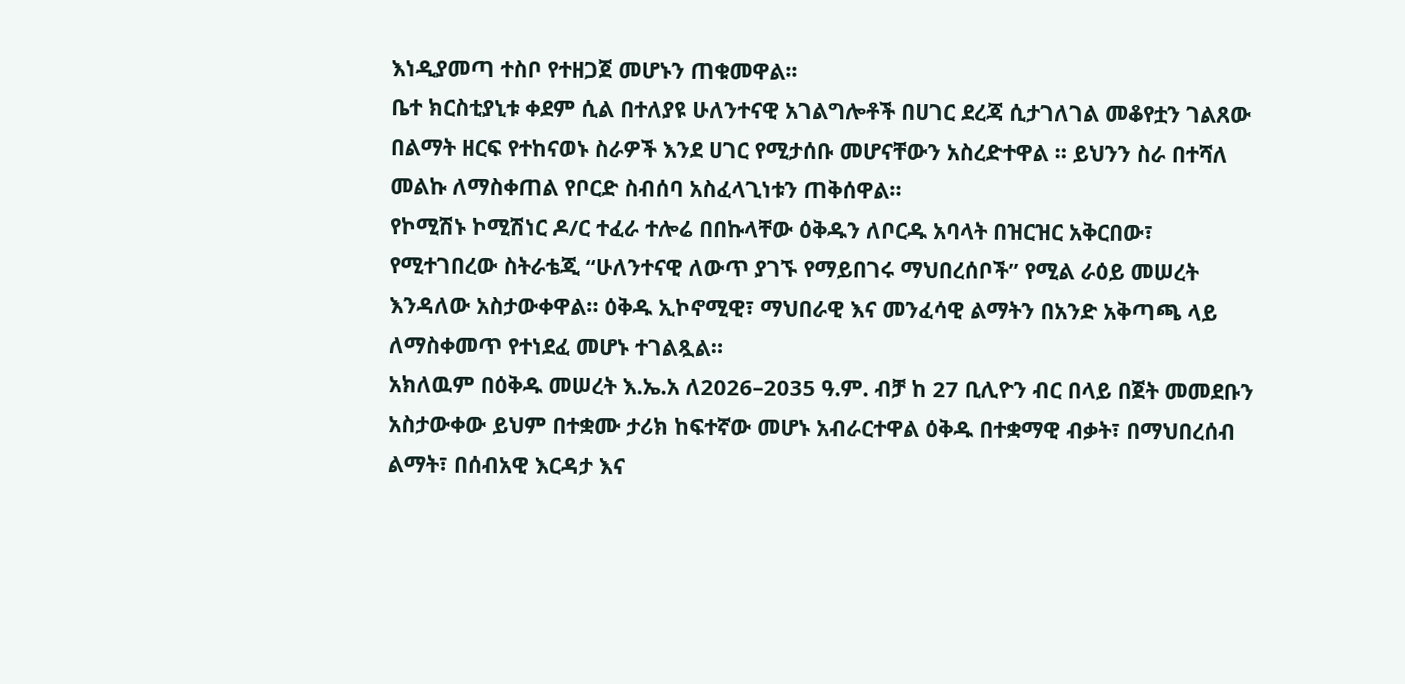እነዲያመጣ ተስቦ የተዘጋጀ መሆኑን ጠቁመዋል፡፡
ቤተ ክርስቲያኒቱ ቀደም ሲል በተለያዩ ሁለንተናዊ አገልግሎቶች በሀገር ደረጃ ሲታገለገል መቆየቷን ገልጸው በልማት ዘርፍ የተከናወኑ ስራዎች እንደ ሀገር የሚታሰቡ መሆናቸውን አስረድተዋል ። ይህንን ስራ በተሻለ መልኩ ለማስቀጠል የቦርድ ስብሰባ አስፈላጊነቱን ጠቅሰዋል።
የኮሚሽኑ ኮሚሽነር ዶ/ር ተፈራ ተሎሬ በበኩላቸው ዕቅዱን ለቦርዱ አባላት በዝርዝር አቅርበው፣ የሚተገበረው ስትራቴጂ “ሁለንተናዊ ለውጥ ያገኙ የማይበገሩ ማህበረሰቦች” የሚል ራዕይ መሠረት እንዳለው አስታውቀዋል። ዕቅዱ ኢኮኖሚዊ፣ ማህበራዊ እና መንፈሳዊ ልማትን በአንድ አቅጣጫ ላይ ለማስቀመጥ የተነደፈ መሆኑ ተገልጿል።
አክለዉም በዕቅዱ መሠረት እ.ኤ.አ ለ2026–2035 ዓ.ም. ብቻ ከ 27 ቢሊዮን ብር በላይ በጀት መመደቡን አስታውቀው ይህም በተቋሙ ታሪክ ከፍተኛው መሆኑ አብራርተዋል ዕቅዱ በተቋማዊ ብቃት፣ በማህበረሰብ ልማት፣ በሰብአዊ እርዳታ እና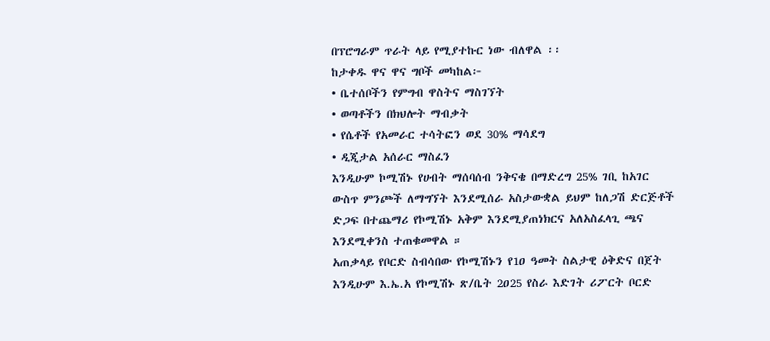በፕሮግራም ጥራት ላይ የሚያተኩር ነው ብለዋል ፡፡
ከታቀዱ ዋና ዋና ግቦች መካከል፦
• ቤተሰቦችን የምግብ ዋስትና ማስገኘት
• ወጣቶችን በክህሎት ማብቃት
• የሴቶች የአመራር ተሳትፎን ወደ 30% ማሳደግ
• ዲጂታል አሰራር ማስፈን
እንዲሁም ኮሚሽኑ የሀብት ማሰባሰብ ንቅናቄ በማድረግ 25% ገቢ ከአገር ውስጥ ምንጮች ለማግኘት እንደሚሰራ አስታውቋል ይህም ከለጋሽ ድርጅቶች ድጋፍ በተጨማሪ የኮሚሽኑ አቅም እንደሚያጠነክርና አለአስፈላጊ ጫና እንደሚቀንስ ተጠቁመዋል ።
አጠቃላይ የቦርድ ስብሳበው የኮሚሽኑን የ1ዐ ዓመት ስልታዊ ዕቅድና በጀት እንዲሁም እ.ኤ.አ የኮሚሽኑ ጽ/ቤት 2ዐ25 የስራ እድገት ሪፖርት ቦርድ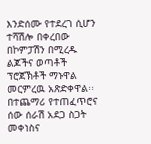እንድሰሙ የተደረገ ሲሆን ተሻሽሎ በቀረበው በኮምፓሽን በሚረዱ ልጆችና ወጣቶች ፕሮጀኽቶች ማኑዋል መርምረዉ አጽድቀዋል፡፡ በተጨማሪ የተጠፈጥሮና ሰው ሰራሽ አደጋ ስጋት መቀነስና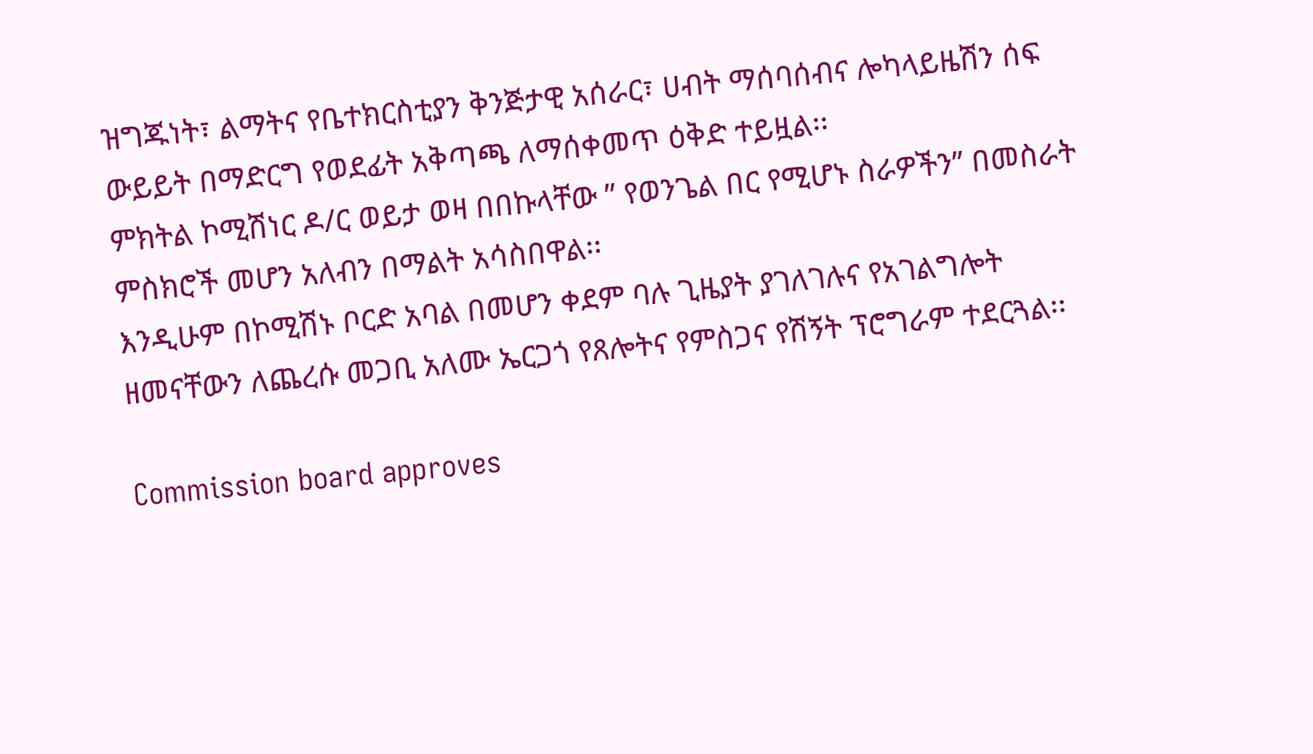ዝግጁነት፣ ልማትና የቤተክርስቲያን ቅንጅታዊ አሰራር፣ ሀብት ማሰባሰብና ሎካላይዜሽን ሰፍ ውይይት በማድርግ የወደፊት አቅጣጫ ለማሰቀመጥ ዕቅድ ተይዟል፡፡
ምክትል ኮሚሽነር ዶ/ር ወይታ ወዛ በበኩላቸው ʺ የወንጌል በር የሚሆኑ ስራዎችንʺ በመስራት ምስክሮች መሆን አለብን በማልት አሳስበዋል፡፡
እንዲሁም በኮሚሽኑ ቦርድ አባል በመሆን ቀደም ባሉ ጊዜያት ያገለገሉና የአገልግሎት ዘመናቸውን ለጨረሱ መጋቢ አለሙ ኤርጋጎ የጸሎትና የምስጋና የሽኝት ፕሮግራም ተደርጓል፡፡

Commission board approves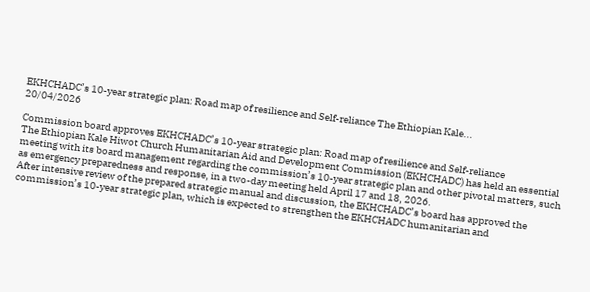EKHCHADC’s 10-year strategic plan: Road map of resilience and Self-reliance The Ethiopian Kale...
20/04/2026

Commission board approves EKHCHADC’s 10-year strategic plan: Road map of resilience and Self-reliance
The Ethiopian Kale Hiwot Church Humanitarian Aid and Development Commission (EKHCHADC) has held an essential meeting with its board management regarding the commission’s 10-year strategic plan and other pivotal matters, such as emergency preparedness and response, in a two-day meeting held April 17 and 18, 2026.
After intensive review of the prepared strategic manual and discussion, the EKHCHADC’s board has approved the commission’s 10-year strategic plan, which is expected to strengthen the EKHCHADC humanitarian and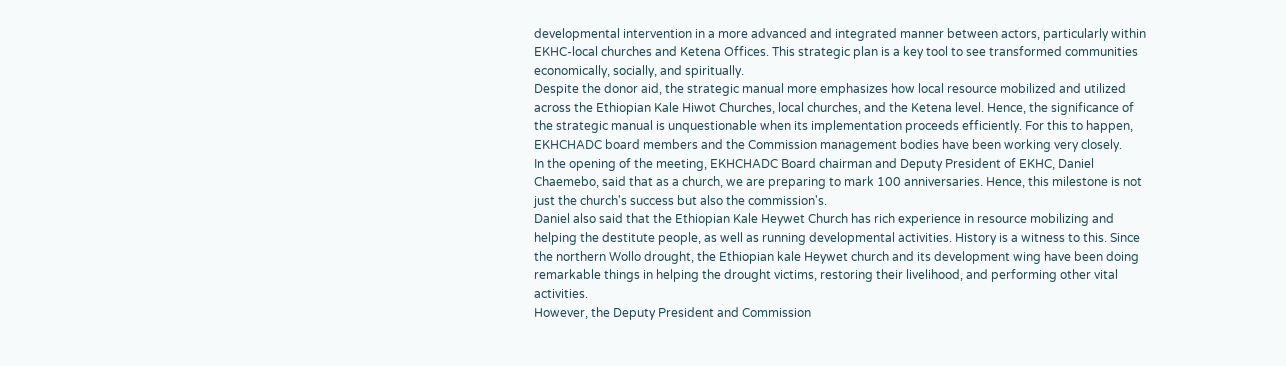developmental intervention in a more advanced and integrated manner between actors, particularly within EKHC-local churches and Ketena Offices. This strategic plan is a key tool to see transformed communities economically, socially, and spiritually.
Despite the donor aid, the strategic manual more emphasizes how local resource mobilized and utilized across the Ethiopian Kale Hiwot Churches, local churches, and the Ketena level. Hence, the significance of the strategic manual is unquestionable when its implementation proceeds efficiently. For this to happen, EKHCHADC board members and the Commission management bodies have been working very closely.
In the opening of the meeting, EKHCHADC Board chairman and Deputy President of EKHC, Daniel Chaemebo, said that as a church, we are preparing to mark 100 anniversaries. Hence, this milestone is not just the church's success but also the commission's.
Daniel also said that the Ethiopian Kale Heywet Church has rich experience in resource mobilizing and helping the destitute people, as well as running developmental activities. History is a witness to this. Since the northern Wollo drought, the Ethiopian kale Heywet church and its development wing have been doing remarkable things in helping the drought victims, restoring their livelihood, and performing other vital activities.
However, the Deputy President and Commission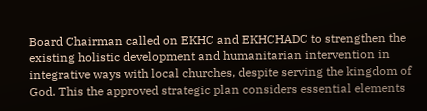Board Chairman called on EKHC and EKHCHADC to strengthen the existing holistic development and humanitarian intervention in integrative ways with local churches, despite serving the kingdom of God. This the approved strategic plan considers essential elements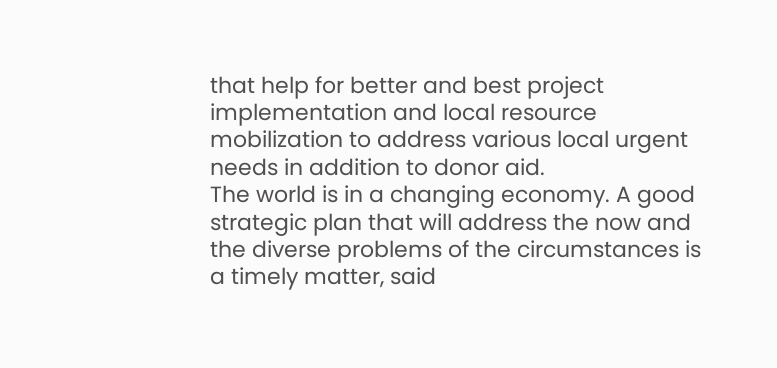that help for better and best project implementation and local resource mobilization to address various local urgent needs in addition to donor aid.
The world is in a changing economy. A good strategic plan that will address the now and the diverse problems of the circumstances is a timely matter, said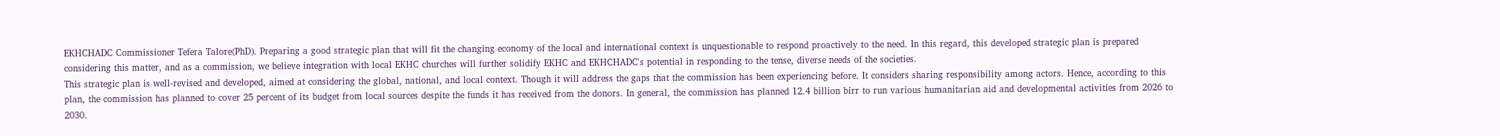EKHCHADC Commissioner Tefera Talore(PhD). Preparing a good strategic plan that will fit the changing economy of the local and international context is unquestionable to respond proactively to the need. In this regard, this developed strategic plan is prepared considering this matter, and as a commission, we believe integration with local EKHC churches will further solidify EKHC and EKHCHADC's potential in responding to the tense, diverse needs of the societies.
This strategic plan is well-revised and developed, aimed at considering the global, national, and local context. Though it will address the gaps that the commission has been experiencing before. It considers sharing responsibility among actors. Hence, according to this plan, the commission has planned to cover 25 percent of its budget from local sources despite the funds it has received from the donors. In general, the commission has planned 12.4 billion birr to run various humanitarian aid and developmental activities from 2026 to 2030.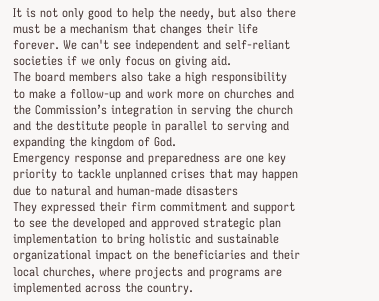It is not only good to help the needy, but also there must be a mechanism that changes their life forever. We can't see independent and self-reliant societies if we only focus on giving aid.
The board members also take a high responsibility to make a follow-up and work more on churches and the Commission’s integration in serving the church and the destitute people in parallel to serving and expanding the kingdom of God.
Emergency response and preparedness are one key priority to tackle unplanned crises that may happen due to natural and human-made disasters
They expressed their firm commitment and support to see the developed and approved strategic plan implementation to bring holistic and sustainable organizational impact on the beneficiaries and their local churches, where projects and programs are implemented across the country.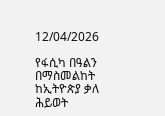12/04/2026

የፋሲካ በዓልን በማስመልከት ከኢትዮጵያ ቃለ ሕይወት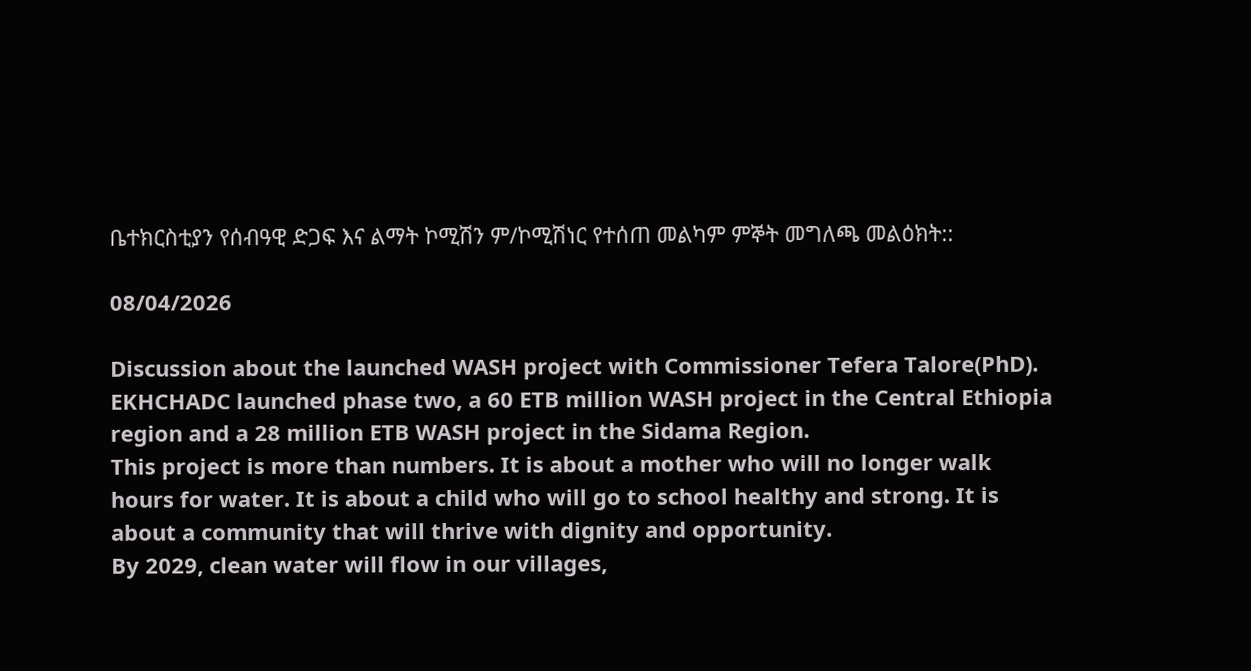ቤተክርስቲያን የሰብዓዊ ድጋፍ እና ልማት ኮሚሽን ም/ኮሚሽነር የተሰጠ መልካም ምኞት መግለጫ መልዕክት::

08/04/2026

Discussion about the launched WASH project with Commissioner Tefera Talore(PhD).
EKHCHADC launched phase two, a 60 ETB million WASH project in the Central Ethiopia region and a 28 million ETB WASH project in the Sidama Region.
This project is more than numbers. It is about a mother who will no longer walk hours for water. It is about a child who will go to school healthy and strong. It is about a community that will thrive with dignity and opportunity.
By 2029, clean water will flow in our villages,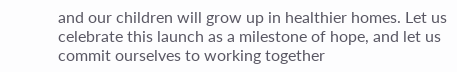and our children will grow up in healthier homes. Let us celebrate this launch as a milestone of hope, and let us commit ourselves to working together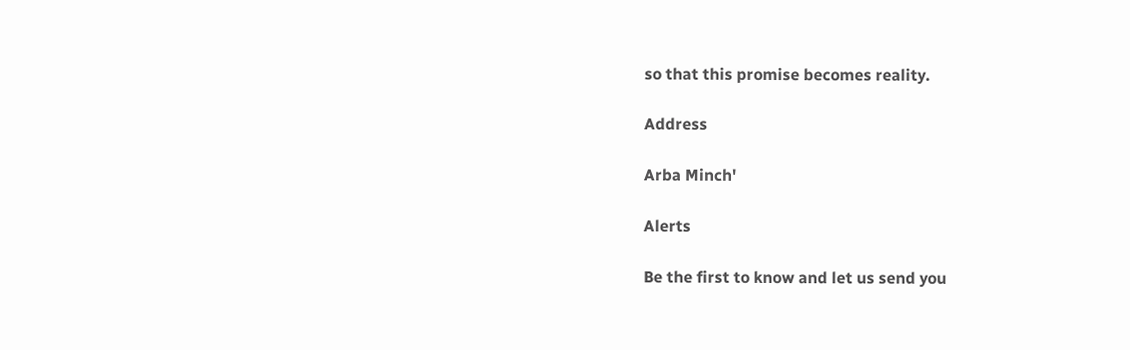so that this promise becomes reality.

Address

Arba Minch'

Alerts

Be the first to know and let us send you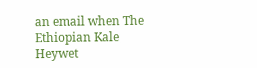an email when The Ethiopian Kale Heywet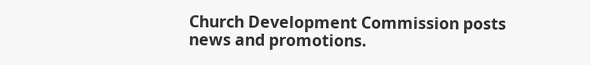Church Development Commission posts news and promotions.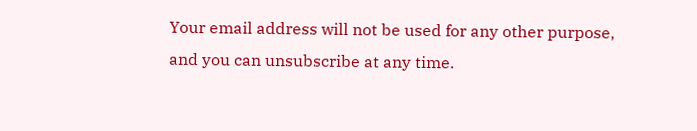Your email address will not be used for any other purpose, and you can unsubscribe at any time.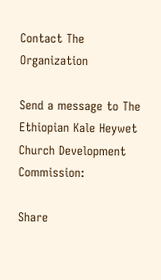Contact The Organization

Send a message to The Ethiopian Kale Heywet Church Development Commission:

Share